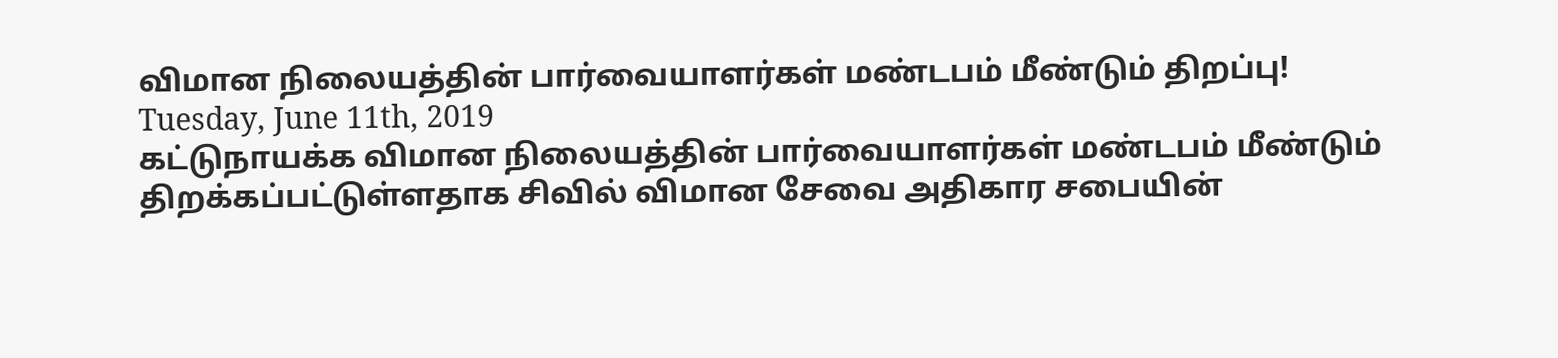விமான நிலையத்தின் பார்வையாளர்கள் மண்டபம் மீண்டும் திறப்பு!
Tuesday, June 11th, 2019
கட்டுநாயக்க விமான நிலையத்தின் பார்வையாளர்கள் மண்டபம் மீண்டும் திறக்கப்பட்டுள்ளதாக சிவில் விமான சேவை அதிகார சபையின்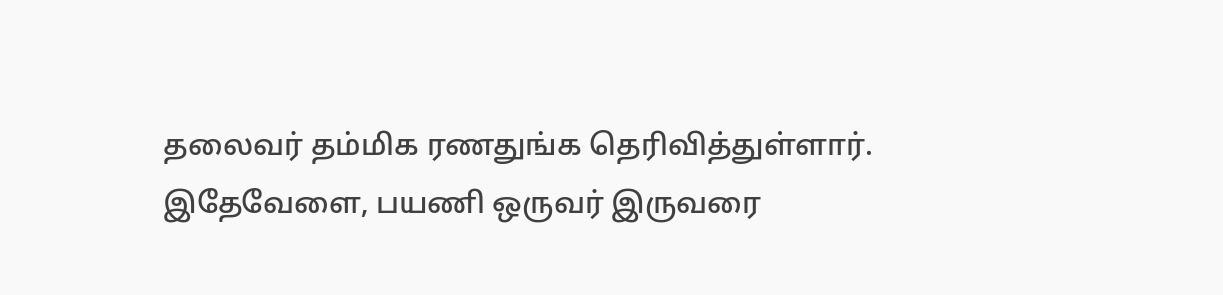தலைவர் தம்மிக ரணதுங்க தெரிவித்துள்ளார்.
இதேவேளை, பயணி ஒருவர் இருவரை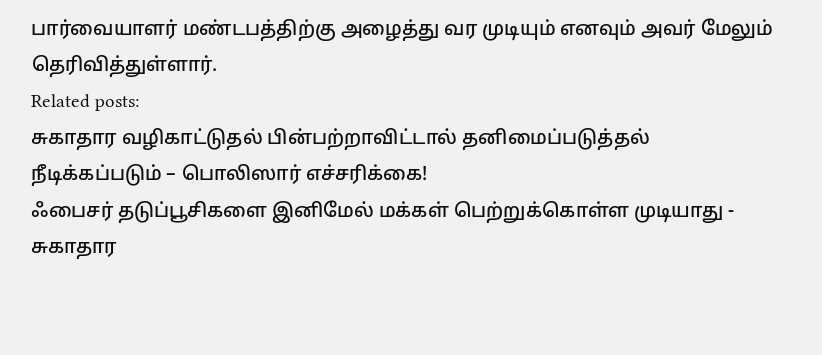பார்வையாளர் மண்டபத்திற்கு அழைத்து வர முடியும் எனவும் அவர் மேலும் தெரிவித்துள்ளார்.
Related posts:
சுகாதார வழிகாட்டுதல் பின்பற்றாவிட்டால் தனிமைப்படுத்தல் நீடிக்கப்படும் – பொலிஸார் எச்சரிக்கை!
ஃபைசர் தடுப்பூசிகளை இனிமேல் மக்கள் பெற்றுக்கொள்ள முடியாது - சுகாதார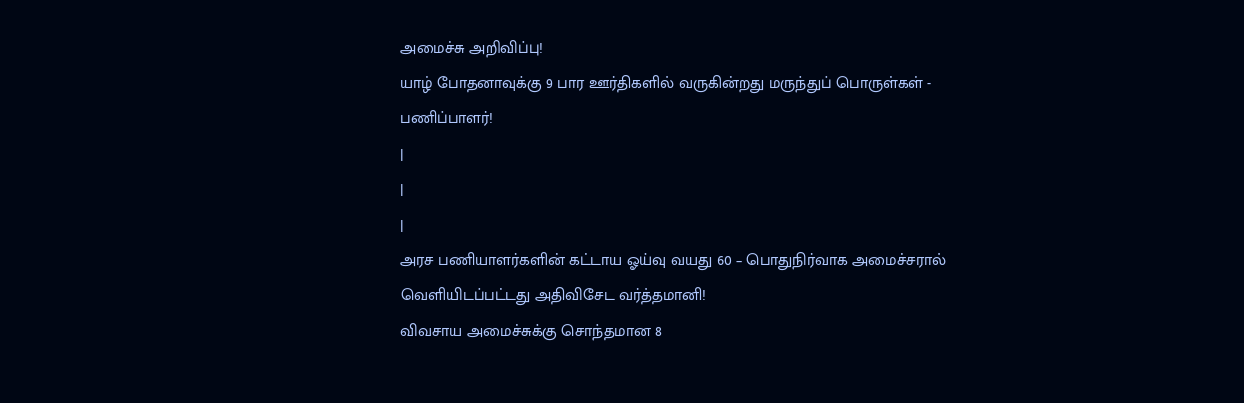அமைச்சு அறிவிப்பு!
யாழ் போதனாவுக்கு 9 பார ஊர்திகளில் வருகின்றது மருந்துப் பொருள்கள் - பணிப்பாளர்!
|
|
|
அரச பணியாளர்களின் கட்டாய ஓய்வு வயது 60 – பொதுநிர்வாக அமைச்சரால் வெளியிடப்பட்டது அதிவிசேட வர்த்தமானி!
விவசாய அமைச்சுக்கு சொந்தமான 8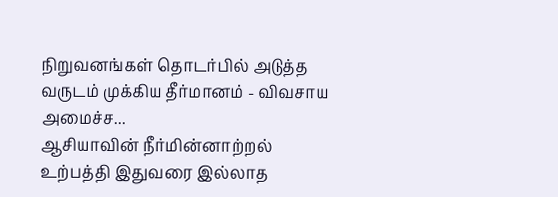நிறுவனங்கள் தொடர்பில் அடுத்த வருடம் முக்கிய தீர்மானம் - விவசாய அமைச்ச...
ஆசியாவின் நீர்மின்னாற்றல் உற்பத்தி இதுவரை இல்லாத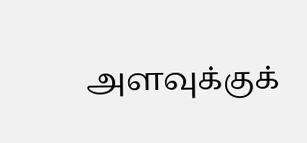அளவுக்குக்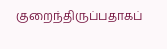குறைந்திருப்பதாகப்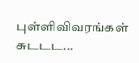புள்ளிவிவரங்கள் சுடடட...